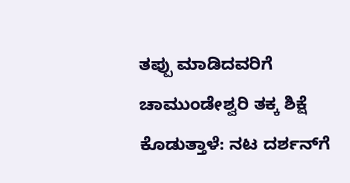ತಪ್ಪು ಮಾಡಿದವರಿಗೆ ಚಾಮುಂಡೇಶ್ವರಿ ತಕ್ಕ ಶಿಕ್ಷೆ ಕೊಡುತ್ತಾಳೆ: ನಟ ದರ್ಶನ್‌ಗೆ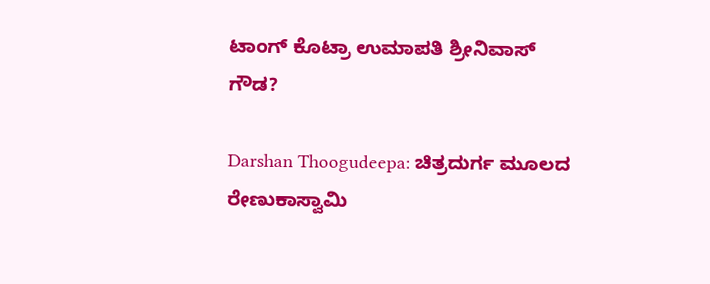ಟಾಂಗ್‌ ಕೊಟ್ರಾ ಉಮಾಪತಿ ಶ್ರೀನಿವಾಸ್ ಗೌಡ?

Darshan Thoogudeepa: ಚಿತ್ರದುರ್ಗ ಮೂಲದ ರೇಣುಕಾಸ್ವಾಮಿ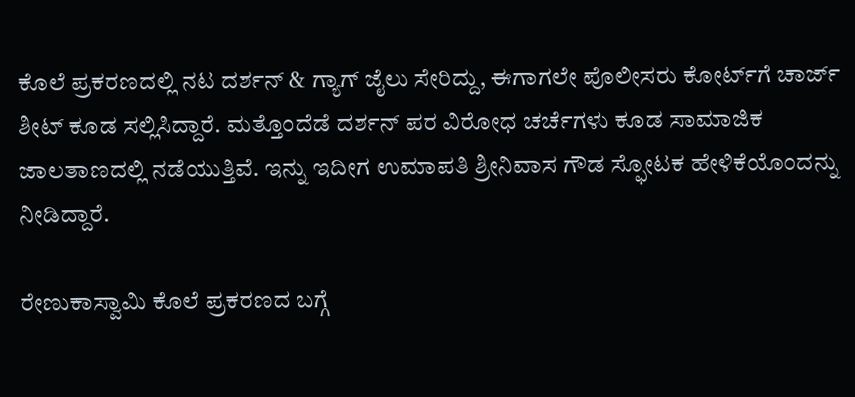ಕೊಲೆ ಪ್ರಕರಣದಲ್ಲಿ ನಟ ದರ್ಶನ್‌ & ಗ್ಯಾಗ್‌ ಜೈಲು ಸೇರಿದ್ದು, ಈಗಾಗಲೇ ಪೊಲೀಸರು ಕೋರ್ಟ್‌ಗೆ ಚಾರ್ಜ್‌ ಶೀಟ್‌ ಕೂಡ ಸಲ್ಲಿಸಿದ್ದಾರೆ. ಮತ್ತೊಂದೆಡೆ ದರ್ಶನ್‌ ಪರ ವಿರೋಧ ಚರ್ಚೆಗಳು ಕೂಡ ಸಾಮಾಜಿಕ ಜಾಲತಾಣದಲ್ಲಿ ನಡೆಯುತ್ತಿವೆ. ಇನ್ನು ಇದೀಗ ಉಮಾಪತಿ ಶ್ರೀನಿವಾಸ ಗೌಡ ಸ್ಫೋಟಕ ಹೇಳಿಕೆಯೊಂದನ್ನು ನೀಡಿದ್ದಾರೆ.

ರೇಣುಕಾಸ್ವಾಮಿ ಕೊಲೆ ಪ್ರಕರಣದ ಬಗ್ಗೆ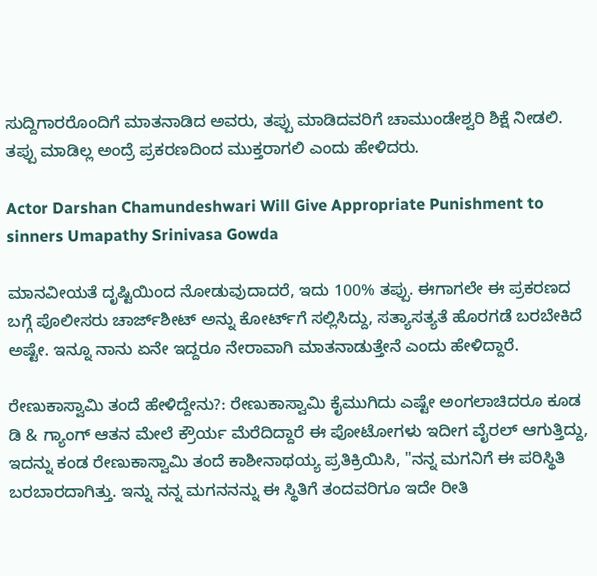ಸುದ್ದಿಗಾರರೊಂದಿಗೆ ಮಾತನಾಡಿದ ಅವರು, ತಪ್ಪು ಮಾಡಿದವರಿಗೆ ಚಾಮುಂಡೇಶ್ವರಿ ಶಿಕ್ಷೆ ನೀಡಲಿ. ತಪ್ಪು ಮಾಡಿಲ್ಲ ಅಂದ್ರೆ ಪ್ರಕರಣದಿಂದ ಮುಕ್ತರಾಗಲಿ ಎಂದು ಹೇಳಿದರು.

Actor Darshan Chamundeshwari Will Give Appropriate Punishment to sinners Umapathy Srinivasa Gowda

ಮಾನವೀಯತೆ ದೃಷ್ಟಿಯಿಂದ ನೋಡುವುದಾದರೆ, ಇದು 100% ತಪ್ಪು. ಈಗಾಗಲೇ ಈ ಪ್ರಕರಣದ ಬಗ್ಗೆ ಪೊಲೀಸರು ಚಾರ್ಜ್‌ಶೀಟ್ ಅನ್ನು ಕೋರ್ಟ್‌ಗೆ ಸಲ್ಲಿಸಿದ್ದು, ಸತ್ಯಾಸತ್ಯತೆ ಹೊರಗಡೆ ಬರಬೇಕಿದೆ ಅಷ್ಟೇ. ಇನ್ನೂ ನಾನು ಏನೇ ಇದ್ದರೂ ನೇರಾವಾಗಿ ಮಾತನಾಡುತ್ತೇನೆ ಎಂದು ಹೇಳಿದ್ದಾರೆ.

ರೇಣುಕಾಸ್ವಾಮಿ ತಂದೆ ಹೇಳಿದ್ದೇನು?: ರೇಣುಕಾಸ್ವಾಮಿ ಕೈಮುಗಿದು ಎಷ್ಟೇ ಅಂಗಲಾಚಿದರೂ ಕೂಡ ಡಿ & ಗ್ಯಾಂಗ್‌ ಆತನ ಮೇಲೆ ಕ್ರೌರ್ಯ ಮೆರೆದಿದ್ದಾರೆ ಈ ಪೋಟೋಗಳು ಇದೀಗ ವೈರಲ್‌ ಆಗುತ್ತಿದ್ದು, ಇದನ್ನು ಕಂಡ ರೇಣುಕಾಸ್ವಾಮಿ ತಂದೆ ಕಾಶೀನಾಥಯ್ಯ ಪ್ರತಿಕ್ರಿಯಿಸಿ, "ನನ್ನ ಮಗನಿಗೆ ಈ ಪರಿಸ್ಥಿತಿ ಬರಬಾರದಾಗಿತ್ತು. ಇನ್ನು ನನ್ನ ಮಗನನನ್ನು ಈ ಸ್ಥಿತಿಗೆ ತಂದವರಿಗೂ ಇದೇ ರೀತಿ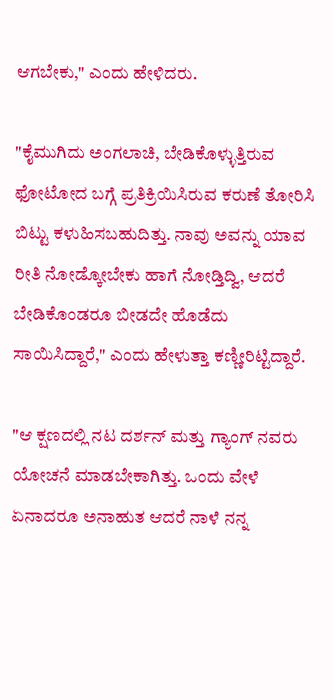ಆಗಬೇಕು," ಎಂದು ಹೇಳಿದರು.

"ಕೈಮುಗಿದು ಅಂಗಲಾಚಿ, ಬೇಡಿಕೊಳ್ಳುತ್ತಿರುವ ಫೋಟೋದ ಬಗ್ಗೆ ಪ್ರತಿಕ್ರಿಯಿಸಿರುವ ಕರುಣೆ ತೋರಿಸಿ ಬಿಟ್ಟು ಕಳುಹಿಸಬಹುದಿತ್ತು. ನಾವು ಅವನ್ನು ಯಾವ ರೀತಿ ನೋಡ್ಕೋಬೇಕು ಹಾಗೆ ನೋಡ್ತಿದ್ವಿ, ಆದರೆ ಬೇಡಿಕೊಂಡರೂ ಬೀಡದೇ ಹೊಡೆದು ಸಾಯಿಸಿದ್ದಾರೆ," ಎಂದು ಹೇಳುತ್ತಾ ಕಣ್ಣೀರಿಟ್ಟಿದ್ದಾರೆ.

"ಆ ಕ್ಷಣದಲ್ಲಿ ನಟ ದರ್ಶನ್ ಮತ್ತು ಗ್ಯಾಂಗ್ ನವರು ಯೋಚನೆ ಮಾಡಬೇಕಾಗಿತ್ತು. ಒಂದು ವೇಳೆ ಏನಾದರೂ ಅನಾಹುತ ಆದರೆ ನಾಳೆ ನನ್ನ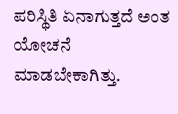ಪರಿಸ್ಥಿತಿ ಏನಾಗುತ್ತದೆ ಅಂತ ಯೋಚನೆ ಮಾಡಬೇಕಾಗಿತ್ತು.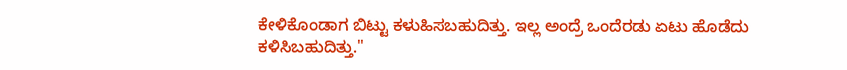ಕೇಳಿಕೊಂಡಾಗ ಬಿಟ್ಟು ಕಳುಹಿಸಬಹುದಿತ್ತು. ಇಲ್ಲ ಅಂದ್ರೆ ಒಂದೆರಡು ಏಟು ಹೊಡೆದು ಕಳಿಸಿಬಹುದಿತ್ತು."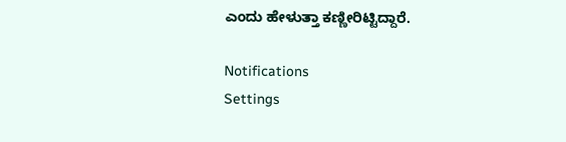ಎಂದು ಹೇಳುತ್ತಾ ಕಣ್ಣೀರಿಟ್ಟಿದ್ದಾರೆ.

Notifications
Settings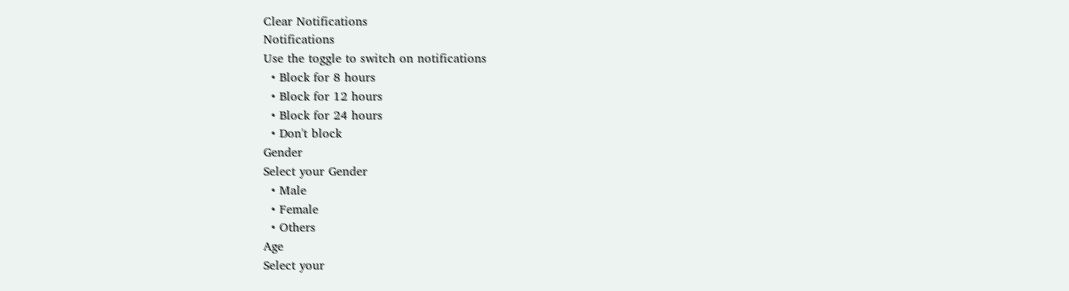Clear Notifications
Notifications
Use the toggle to switch on notifications
  • Block for 8 hours
  • Block for 12 hours
  • Block for 24 hours
  • Don't block
Gender
Select your Gender
  • Male
  • Female
  • Others
Age
Select your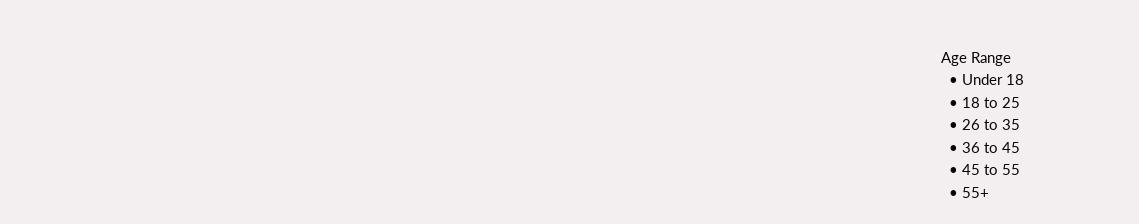Age Range
  • Under 18
  • 18 to 25
  • 26 to 35
  • 36 to 45
  • 45 to 55
  • 55+